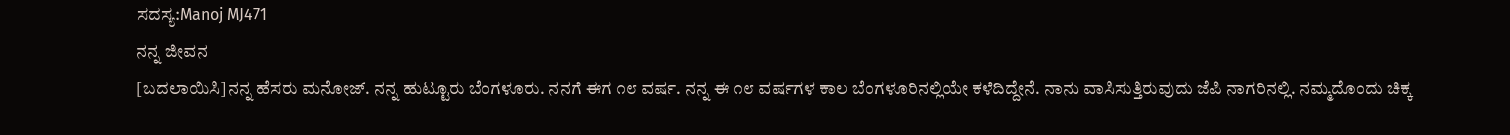ಸದಸ್ಯ:Manoj MJ471
ನನ್ನ ಜೀವನ
[ಬದಲಾಯಿಸಿ]ನನ್ನ ಹೆಸರು ಮನೋಜ್. ನನ್ನ ಹುಟ್ಟೂರು ಬೆಂಗಳೂರು. ನನಗೆ ಈಗ ೧೮ ವರ್ಷ. ನನ್ನ ಈ ೧೮ ವರ್ಷಗಳ ಕಾಲ ಬೆಂಗಳೂರಿನಲ್ಲಿಯೇ ಕಳೆದಿದ್ದೇನೆ. ನಾನು ವಾಸಿಸುತ್ತಿರುವುದು ಜೆಪಿ ನಾಗರಿನಲ್ಲಿ. ನಮ್ಮದೊಂದು ಚಿಕ್ಕ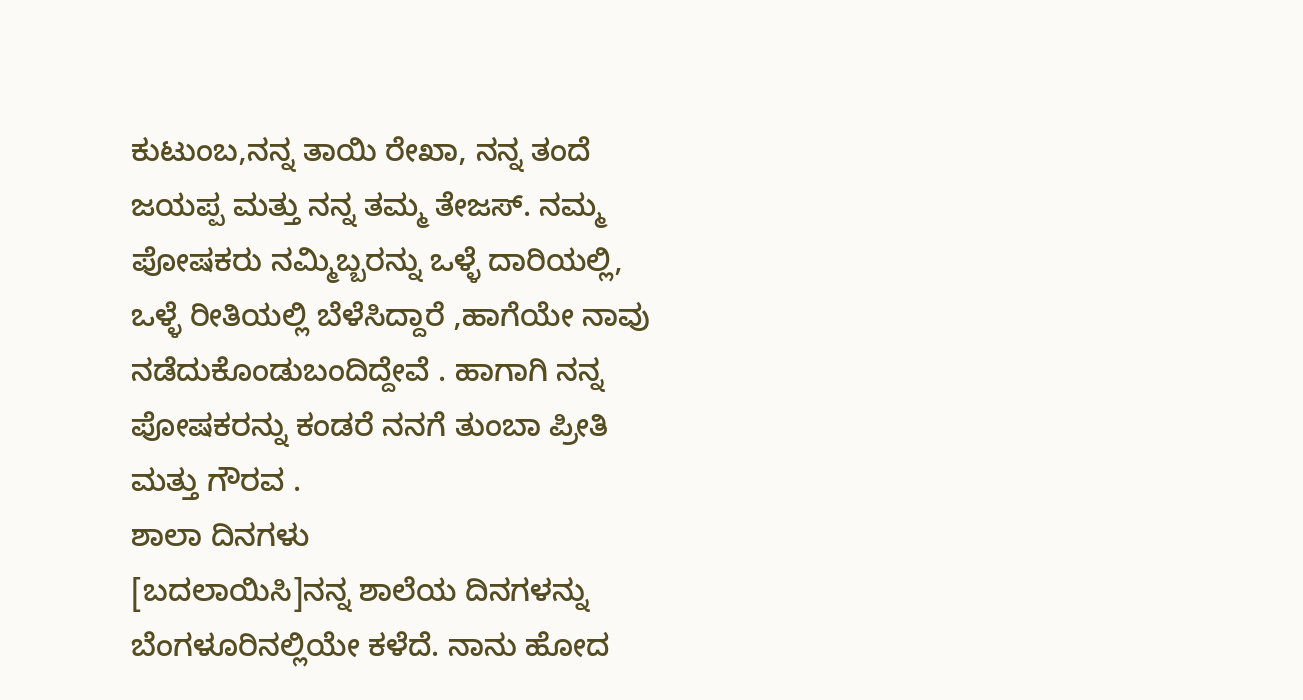ಕುಟುಂಬ,ನನ್ನ ತಾಯಿ ರೇಖಾ, ನನ್ನ ತಂದೆ ಜಯಪ್ಪ ಮತ್ತು ನನ್ನ ತಮ್ಮ ತೇಜಸ್. ನಮ್ಮ ಪೋಷಕರು ನಮ್ಮಿಬ್ಬರನ್ನು ಒಳ್ಳೆ ದಾರಿಯಲ್ಲಿ, ಒಳ್ಳೆ ರೀತಿಯಲ್ಲಿ ಬೆಳೆಸಿದ್ದಾರೆ ,ಹಾಗೆಯೇ ನಾವು ನಡೆದುಕೊಂಡುಬಂದಿದ್ದೇವೆ . ಹಾಗಾಗಿ ನನ್ನ ಪೋಷಕರನ್ನು ಕಂಡರೆ ನನಗೆ ತುಂಬಾ ಪ್ರೀತಿ ಮತ್ತು ಗೌರವ .
ಶಾಲಾ ದಿನಗಳು
[ಬದಲಾಯಿಸಿ]ನನ್ನ ಶಾಲೆಯ ದಿನಗಳನ್ನು ಬೆಂಗಳೂರಿನಲ್ಲಿಯೇ ಕಳೆದೆ. ನಾನು ಹೋದ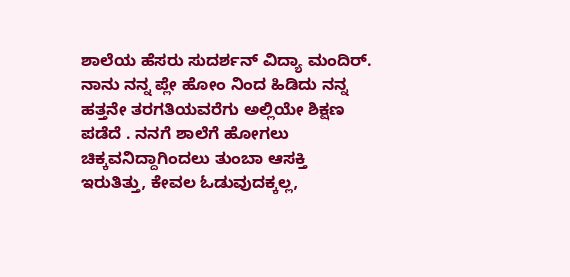ಶಾಲೆಯ ಹೆಸರು ಸುದರ್ಶನ್ ವಿದ್ಯಾ ಮಂದಿರ್. ನಾನು ನನ್ನ ಪ್ಲೇ ಹೋಂ ನಿಂದ ಹಿಡಿದು ನನ್ನ ಹತ್ತನೇ ತರಗತಿಯವರೆಗು ಅಲ್ಲಿಯೇ ಶಿಕ್ಷಣ ಪಡೆದೆ . ನನಗೆ ಶಾಲೆಗೆ ಹೋಗಲು ಚಿಕ್ಕವನಿದ್ದಾಗಿಂದಲು ತುಂಬಾ ಆಸಕ್ತಿ ಇರುತಿತ್ತು, ಕೇವಲ ಓಡುವುದಕ್ಕಲ್ಲ,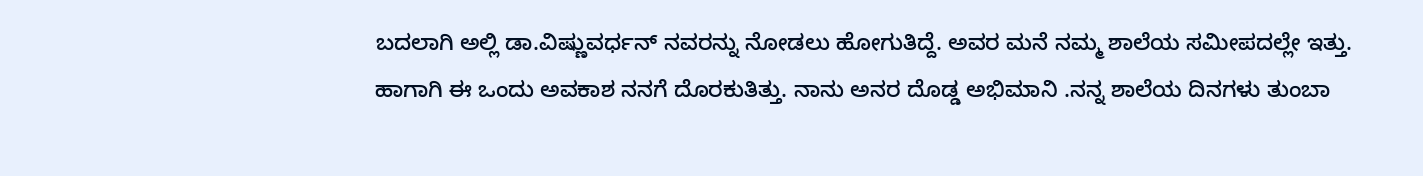ಬದಲಾಗಿ ಅಲ್ಲಿ ಡಾ.ವಿಷ್ಣುವರ್ಧನ್ ನವರನ್ನು ನೋಡಲು ಹೋಗುತಿದ್ದೆ. ಅವರ ಮನೆ ನಮ್ಮ ಶಾಲೆಯ ಸಮೀಪದಲ್ಲೇ ಇತ್ತು. ಹಾಗಾಗಿ ಈ ಒಂದು ಅವಕಾಶ ನನಗೆ ದೊರಕುತಿತ್ತು. ನಾನು ಅನರ ದೊಡ್ಡ ಅಭಿಮಾನಿ .ನನ್ನ ಶಾಲೆಯ ದಿನಗಳು ತುಂಬಾ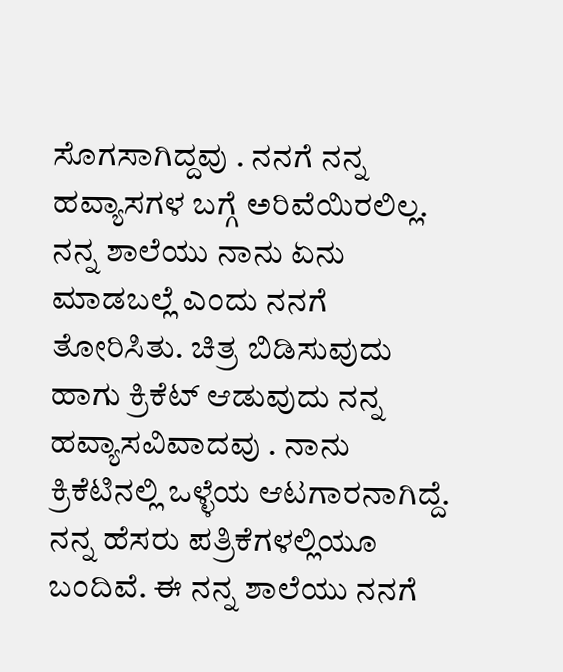ಸೊಗಸಾಗಿದ್ದವು . ನನಗೆ ನನ್ನ ಹವ್ಯಾಸಗಳ ಬಗ್ಗೆ ಅರಿವೆಯಿರಲಿಲ್ಲ. ನನ್ನ ಶಾಲೆಯು ನಾನು ಏನು ಮಾಡಬಲ್ಲೆ ಎಂದು ನನಗೆ ತೋರಿಸಿತು. ಚಿತ್ರ ಬಿಡಿಸುವುದು ಹಾಗು ಕ್ರಿಕೆಟ್ ಆಡುವುದು ನನ್ನ ಹವ್ಯಾಸವಿವಾದವು . ನಾನು ಕ್ರಿಕೆಟಿನಲ್ಲಿ ಒಳ್ಳೆಯ ಆಟಗಾರನಾಗಿದ್ದೆ. ನನ್ನ ಹೆಸರು ಪತ್ರಿಕೆಗಳಲ್ಲಿಯೂ ಬಂದಿವೆ. ಈ ನನ್ನ ಶಾಲೆಯು ನನಗೆ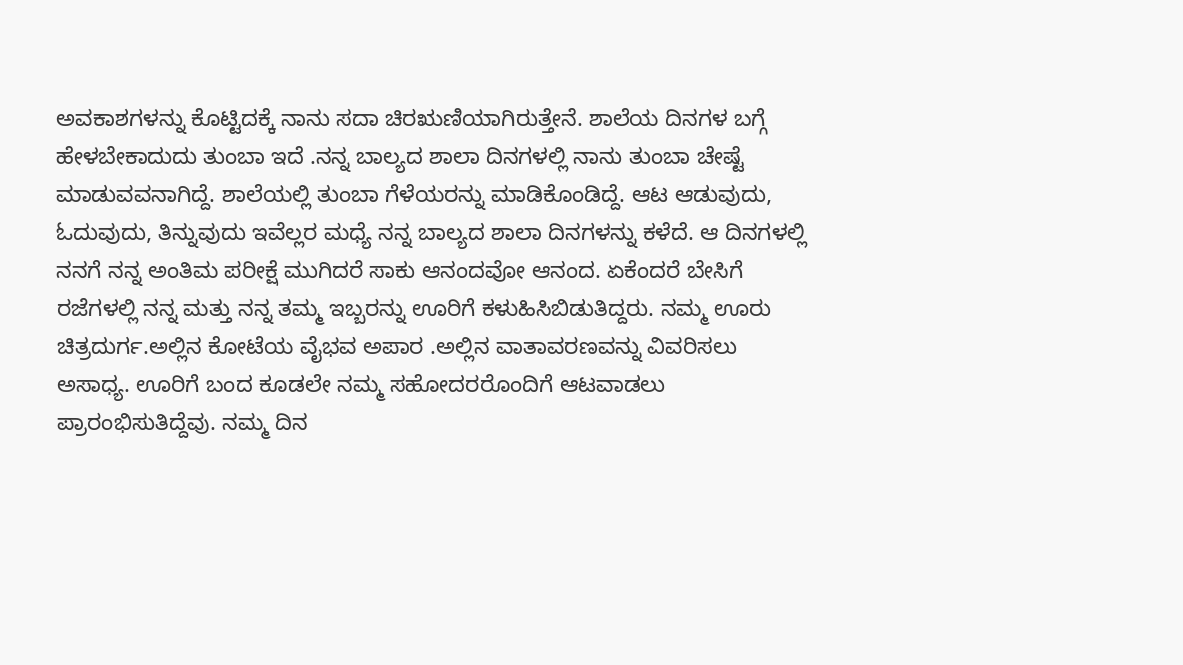ಅವಕಾಶಗಳನ್ನು ಕೊಟ್ಟಿದಕ್ಕೆ ನಾನು ಸದಾ ಚಿರಋಣಿಯಾಗಿರುತ್ತೇನೆ. ಶಾಲೆಯ ದಿನಗಳ ಬಗ್ಗೆ ಹೇಳಬೇಕಾದುದು ತುಂಬಾ ಇದೆ .ನನ್ನ ಬಾಲ್ಯದ ಶಾಲಾ ದಿನಗಳಲ್ಲಿ ನಾನು ತುಂಬಾ ಚೇಷ್ಟೆ ಮಾಡುವವನಾಗಿದ್ದೆ. ಶಾಲೆಯಲ್ಲಿ ತುಂಬಾ ಗೆಳೆಯರನ್ನು ಮಾಡಿಕೊಂಡಿದ್ದೆ. ಆಟ ಆಡುವುದು, ಓದುವುದು, ತಿನ್ನುವುದು ಇವೆಲ್ಲರ ಮಧ್ಯೆ ನನ್ನ ಬಾಲ್ಯದ ಶಾಲಾ ದಿನಗಳನ್ನು ಕಳೆದೆ. ಆ ದಿನಗಳಲ್ಲಿ ನನಗೆ ನನ್ನ ಅಂತಿಮ ಪರೀಕ್ಷೆ ಮುಗಿದರೆ ಸಾಕು ಆನಂದವೋ ಆನಂದ. ಏಕೆಂದರೆ ಬೇಸಿಗೆ ರಜೆಗಳಲ್ಲಿ ನನ್ನ ಮತ್ತು ನನ್ನ ತಮ್ಮ ಇಬ್ಬರನ್ನು ಊರಿಗೆ ಕಳುಹಿಸಿಬಿಡುತಿದ್ದರು. ನಮ್ಮ ಊರು ಚಿತ್ರದುರ್ಗ.ಅಲ್ಲಿನ ಕೋಟೆಯ ವೈಭವ ಅಪಾರ .ಅಲ್ಲಿನ ವಾತಾವರಣವನ್ನು ವಿವರಿಸಲು ಅಸಾಧ್ಯ. ಊರಿಗೆ ಬಂದ ಕೂಡಲೇ ನಮ್ಮ ಸಹೋದರರೊಂದಿಗೆ ಆಟವಾಡಲು ಪ್ರಾರಂಭಿಸುತಿದ್ದೆವು. ನಮ್ಮ ದಿನ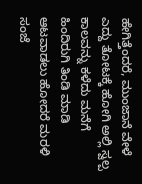ಹೇಗಿತ್ತೆಂದರೆ, ಮುಂಜಾನೆ ವೇಳೆ ಎದ್ದು ತೋಟಕ್ಕೆ ಹೋಗಿ ಅಲ್ಲಿ ಸ್ವಲ್ಪ ಕಾಲವನ್ನು ಕಳೆದು ಮನೆಗೆ ಹಿಂದಿರುಗಿ ತಿಂಡಿ ಮಾಡಿ ಆಟವಾಡಲು ಹೋದರೆ ಮರಳಿ ಸಂಜೆ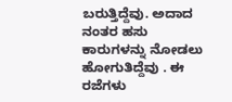ಬರುತ್ತಿದ್ದೆವು. ಅದಾದ ನಂತರ ಹಸು ಕಾರುಗಳನ್ನು ನೋಡಲು ಹೋಗುತಿದ್ದೆವು . ಈ ರಜೆಗಳು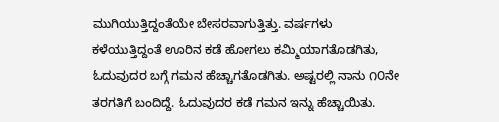ಮುಗಿಯುತ್ತಿದ್ದಂತೆಯೇ ಬೇಸರವಾಗುತ್ತಿತ್ತು. ವರ್ಷಗಳು ಕಳೆಯುತ್ತಿದ್ದಂತೆ ಊರಿನ ಕಡೆ ಹೋಗಲು ಕಮ್ಮಿಯಾಗತೊಡಗಿತು, ಓದುವುದರ ಬಗ್ಗೆ ಗಮನ ಹೆಚ್ಚಾಗತೊಡಗಿತು. ಅಷ್ಟರಲ್ಲಿ ನಾನು ೧೦ನೇ ತರಗತಿಗೆ ಬಂದಿದ್ದೆ. ಓದುವುದರ ಕಡೆ ಗಮನ ಇನ್ನು ಹೆಚ್ಚಾಯಿತು.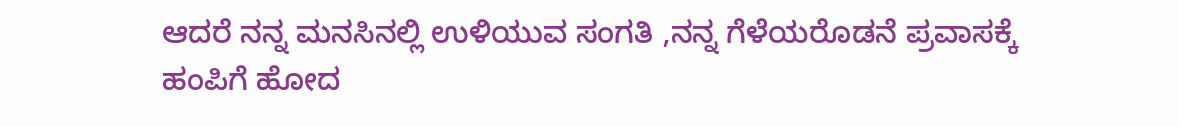ಆದರೆ ನನ್ನ ಮನಸಿನಲ್ಲಿ ಉಳಿಯುವ ಸಂಗತಿ ,ನನ್ನ ಗೆಳೆಯರೊಡನೆ ಪ್ರವಾಸಕ್ಕೆ ಹಂಪಿಗೆ ಹೋದ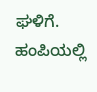ಘಳಿಗೆ. ಹಂಪಿಯಲ್ಲಿ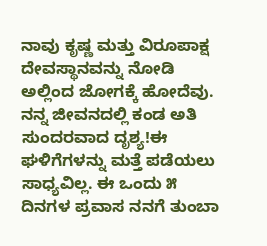ನಾವು ಕೃಷ್ಣ ಮತ್ತು ವಿರೂಪಾಕ್ಷ ದೇವಸ್ಥಾನವನ್ನು ನೋಡಿ ಅಲ್ಲಿಂದ ಜೋಗಕ್ಕೆ ಹೋದೆವು. ನನ್ನ ಜೀವನದಲ್ಲಿ ಕಂಡ ಅತಿ ಸುಂದರವಾದ ದೃಶ್ಯ!ಈ ಘಳಿಗೆಗಳನ್ನು ಮತ್ತೆ ಪಡೆಯಲು ಸಾಧ್ಯವಿಲ್ಲ. ಈ ಒಂದು ೫ ದಿನಗಳ ಪ್ರವಾಸ ನನಗೆ ತುಂಬಾ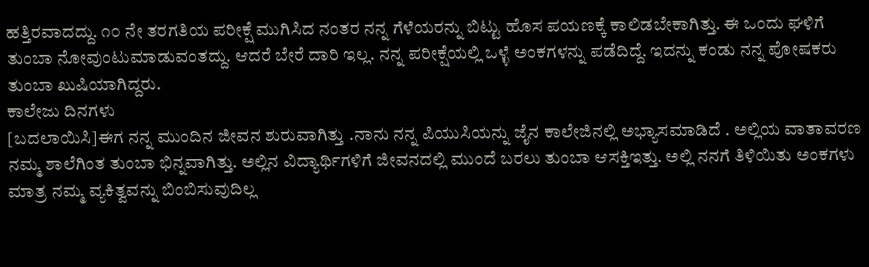ಹತ್ತಿರವಾದದ್ದು. ೧೦ ನೇ ತರಗತಿಯ ಪರೀಕ್ಷೆ ಮುಗಿಸಿದ ನಂತರ ನನ್ನ ಗೆಳೆಯರನ್ನು ಬಿಟ್ಟು ಹೊಸ ಪಯಣಕ್ಕೆ ಕಾಲಿಡಬೇಕಾಗಿತ್ತು. ಈ ಒಂದು ಘಳಿಗೆ ತುಂಬಾ ನೋವುಂಟುಮಾಡುವಂತದ್ದು. ಆದರೆ ಬೇರೆ ದಾರಿ ಇಲ್ಲ. ನನ್ನ ಪರೀಕ್ಷೆಯಲ್ಲಿ ಒಳ್ಳೆ ಅಂಕಗಳನ್ನು ಪಡೆದಿದ್ದೆ. ಇದನ್ನು ಕಂಡು ನನ್ನ ಪೋಷಕರು ತುಂಬಾ ಖುಷಿಯಾಗಿದ್ದರು.
ಕಾಲೇಜು ದಿನಗಳು
[ಬದಲಾಯಿಸಿ]ಈಗ ನನ್ನ ಮುಂದಿನ ಜೀವನ ಶುರುವಾಗಿತ್ತು .ನಾನು ನನ್ನ ಪಿಯುಸಿಯನ್ನು ಜೈನ ಕಾಲೇಜಿನಲ್ಲಿ ಅಭ್ಯಾಸಮಾಡಿದೆ . ಅಲ್ಲಿಯ ವಾತಾವರಣ ನಮ್ಮ ಶಾಲೆಗಿಂತ ತುಂಬಾ ಭಿನ್ನವಾಗಿತ್ತು. ಅಲ್ಲಿನ ವಿದ್ಯಾರ್ಥಿಗಳಿಗೆ ಜೀವನದಲ್ಲಿ ಮುಂದೆ ಬರಲು ತುಂಬಾ ಆಸಕ್ತಿಇತ್ತು. ಅಲ್ಲಿ ನನಗೆ ತಿಳಿಯಿತು ಅಂಕಗಳು ಮಾತ್ರ ನಮ್ಮ ವ್ಯಕಿತ್ವವನ್ನು ಬಿಂಬಿಸುವುದಿಲ್ಲ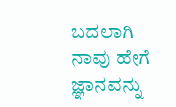ಬದಲಾಗಿ ನಾವು ಹೇಗೆ ಜ್ಞಾನವನ್ನು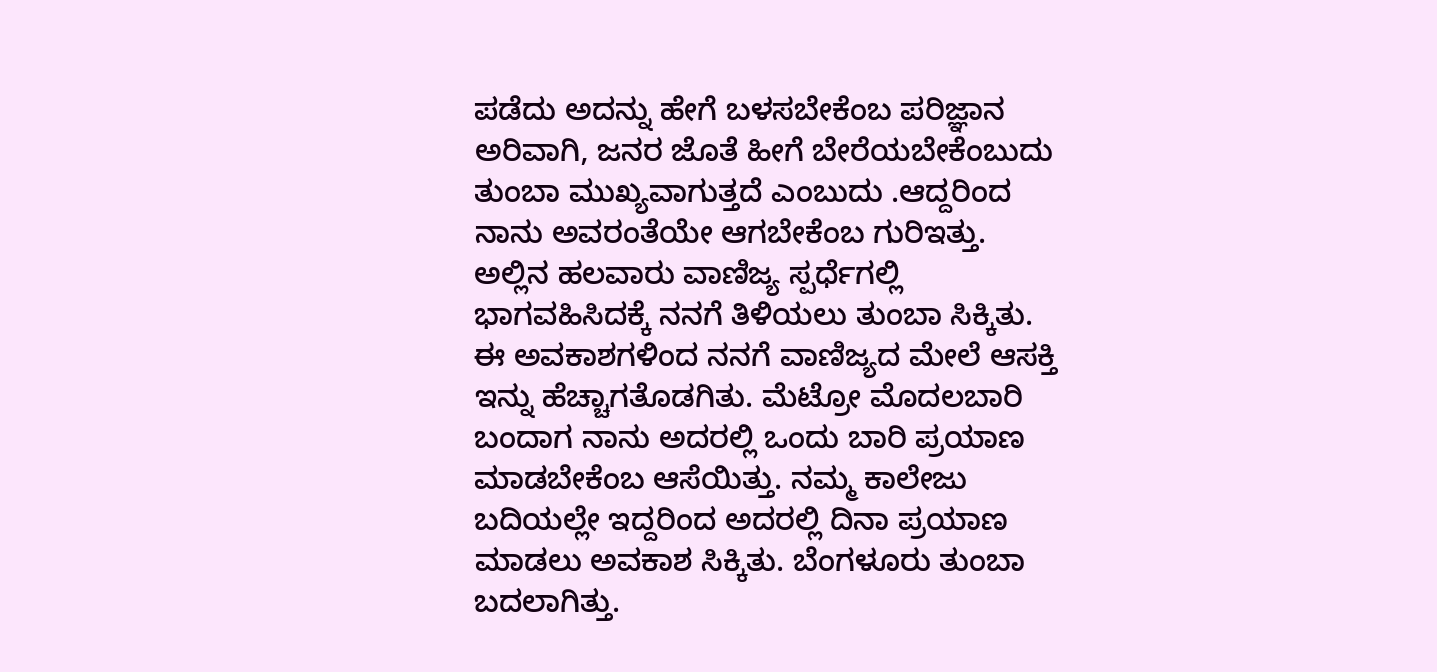ಪಡೆದು ಅದನ್ನು ಹೇಗೆ ಬಳಸಬೇಕೆಂಬ ಪರಿಜ್ಞಾನ ಅರಿವಾಗಿ, ಜನರ ಜೊತೆ ಹೀಗೆ ಬೇರೆಯಬೇಕೆಂಬುದು ತುಂಬಾ ಮುಖ್ಯವಾಗುತ್ತದೆ ಎಂಬುದು .ಆದ್ದರಿಂದ ನಾನು ಅವರಂತೆಯೇ ಆಗಬೇಕೆಂಬ ಗುರಿಇತ್ತು. ಅಲ್ಲಿನ ಹಲವಾರು ವಾಣಿಜ್ಯ ಸ್ಪರ್ಧೆಗಲ್ಲಿ ಭಾಗವಹಿಸಿದಕ್ಕೆ ನನಗೆ ತಿಳಿಯಲು ತುಂಬಾ ಸಿಕ್ಕಿತು. ಈ ಅವಕಾಶಗಳಿಂದ ನನಗೆ ವಾಣಿಜ್ಯದ ಮೇಲೆ ಆಸಕ್ತಿ ಇನ್ನು ಹೆಚ್ಚಾಗತೊಡಗಿತು. ಮೆಟ್ರೋ ಮೊದಲಬಾರಿ ಬಂದಾಗ ನಾನು ಅದರಲ್ಲಿ ಒಂದು ಬಾರಿ ಪ್ರಯಾಣ ಮಾಡಬೇಕೆಂಬ ಆಸೆಯಿತ್ತು. ನಮ್ಮ ಕಾಲೇಜು ಬದಿಯಲ್ಲೇ ಇದ್ದರಿಂದ ಅದರಲ್ಲಿ ದಿನಾ ಪ್ರಯಾಣ ಮಾಡಲು ಅವಕಾಶ ಸಿಕ್ಕಿತು. ಬೆಂಗಳೂರು ತುಂಬಾ ಬದಲಾಗಿತ್ತು.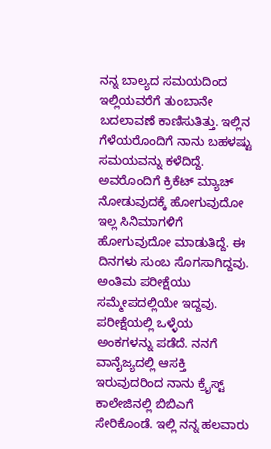ನನ್ನ ಬಾಲ್ಯದ ಸಮಯದಿಂದ ಇಲ್ಲಿಯವರೆಗೆ ತುಂಬಾನೇ ಬದಲಾವಣೆ ಕಾಣಿಸುತಿತ್ತು. ಇಲ್ಲಿನ ಗೆಳೆಯರೊಂದಿಗೆ ನಾನು ಬಹಳಷ್ಟು ಸಮಯವನ್ನು ಕಳೆದಿದ್ದೆ. ಅವರೊಂದಿಗೆ ಕ್ರಿಕೆಟ್ ಮ್ಯಾಚ್ ನೋಡುವುದಕ್ಕೆ ಹೋಗುವುದೋ ಇಲ್ಲ ಸಿನಿಮಾಗಳಿಗೆ ಹೋಗುವುದೋ ಮಾಡುತಿದ್ದೆ. ಈ ದಿನಗಳು ಸುಂಬ ಸೊಗಸಾಗಿದ್ದವು. ಅಂತಿಮ ಪರೀಕ್ಷೆಯು ಸಮ್ಮೇಪದಲ್ಲಿಯೇ ಇದ್ದವು. ಪರೀಕ್ಷೆಯಲ್ಲಿ ಒಳ್ಳೆಯ ಅಂಕಗಳನ್ನು ಪಡೆದೆ. ನನಗೆ ವಾನೈಜ್ಯದಲ್ಲಿ ಆಸಕ್ತಿ ಇರುವುದರಿಂದ ನಾನು ಕ್ರೈಸ್ಟ್ ಕಾಲೇಜಿನಲ್ಲಿ ಬಿಬಿಎಗೆ ಸೇರಿಕೊಂಡೆ. ಇಲ್ಲಿ ನನ್ನ ಹಲವಾರು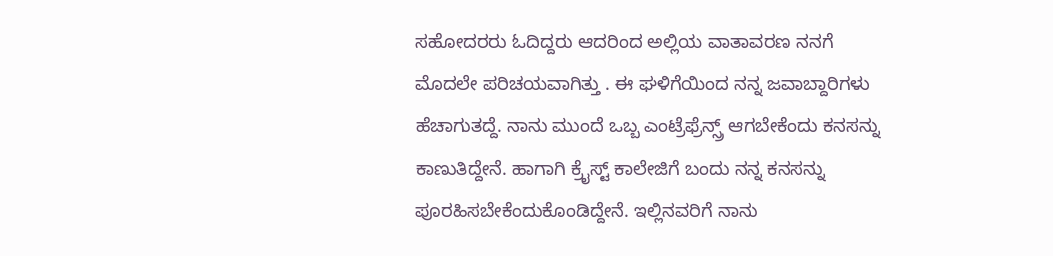ಸಹೋದರರು ಓದಿದ್ದರು ಆದರಿಂದ ಅಲ್ಲಿಯ ವಾತಾವರಣ ನನಗೆ ಮೊದಲೇ ಪರಿಚಯವಾಗಿತ್ತು . ಈ ಘಳಿಗೆಯಿಂದ ನನ್ನ ಜವಾಬ್ದಾರಿಗಳು ಹೆಚಾಗುತದ್ದೆ. ನಾನು ಮುಂದೆ ಒಬ್ಬ ಎಂಟ್ರೆಫ್ರೆನ್ಸ್ರ್ ಆಗಬೇಕೆಂದು ಕನಸನ್ನು ಕಾಣುತಿದ್ದೇನೆ. ಹಾಗಾಗಿ ಕ್ರೈಸ್ಟ್ ಕಾಲೇಜಿಗೆ ಬಂದು ನನ್ನ ಕನಸನ್ನು ಪೂರಹಿಸಬೇಕೆಂದುಕೊಂಡಿದ್ದೇನೆ. ಇಲ್ಲಿನವರಿಗೆ ನಾನು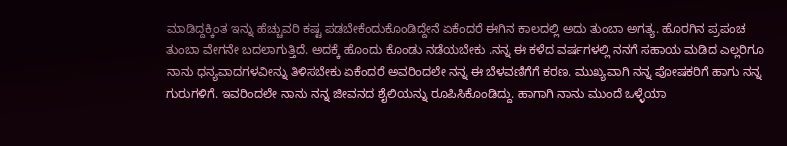ಮಾಡಿದ್ದಕ್ಕಿಂತ ಇನ್ನು ಹೆಚ್ಚುವರಿ ಕಷ್ಟ ಪಡಬೇಕೆಂದುಕೊಂಡಿದ್ದೇನೆ ಏಕೆಂದರೆ ಈಗಿನ ಕಾಲದಲ್ಲಿ ಅದು ತುಂಬಾ ಅಗತ್ಯ. ಹೊರಗಿನ ಪ್ರಪಂಚ ತುಂಬಾ ವೇಗನೇ ಬದಲಾಗುತ್ತಿದೆ. ಅದಕ್ಕೆ ಹೊಂದು ಕೊಂಡು ನಡೆಯಬೇಕು .ನನ್ನ ಈ ಕಳೆದ ವರ್ಷಗಳಲ್ಲಿ ನನಗೆ ಸಹಾಯ ಮಡಿದ ಎಲ್ಲರಿಗೂ ನಾನು ಧನ್ಯವಾದಗಳವೀನ್ನು ತಿಳಿಸಬೇಕು ಏಕೆಂದರೆ ಅವರಿಂದಲೇ ನನ್ನ ಈ ಬೆಳವಣಿಗೆಗೆ ಕರಣ. ಮುಖ್ಯವಾಗಿ ನನ್ನ ಪೋಷಕರಿಗೆ ಹಾಗು ನನ್ನ ಗುರುಗಳಿಗೆ. ಇವರಿಂದಲೇ ನಾನು ನನ್ನ ಜೀವನದ ಶೈಲಿಯನ್ನು ರೂಪಿಸಿಕೊಂಡಿದ್ದು. ಹಾಗಾಗಿ ನಾನು ಮುಂದೆ ಒಳ್ಳೆಯಾ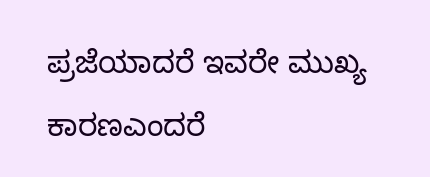ಪ್ರಜೆಯಾದರೆ ಇವರೇ ಮುಖ್ಯ ಕಾರಣಎಂದರೆ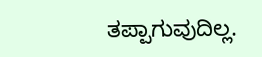ತಪ್ಪಾಗುವುದಿಲ್ಲ.